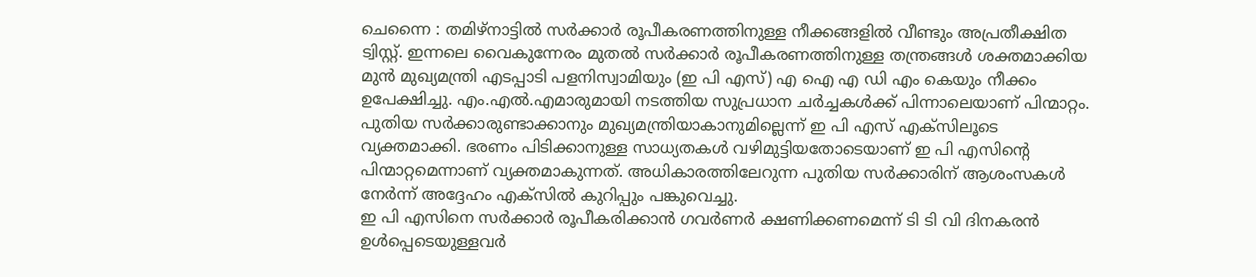ചെന്നൈ : തമിഴ്നാട്ടിൽ സർക്കാർ രൂപീകരണത്തിനുള്ള നീക്കങ്ങളിൽ വീണ്ടും അപ്രതീക്ഷിത ട്വിസ്റ്റ്. ഇന്നലെ വൈകുന്നേരം മുതൽ സർക്കാർ രൂപീകരണത്തിനുള്ള തന്ത്രങ്ങൾ ശക്തമാക്കിയ മുൻ മുഖ്യമന്ത്രി എടപ്പാടി പളനിസ്വാമിയും (ഇ പി എസ്) എ ഐ എ ഡി എം കെയും നീക്കം ഉപേക്ഷിച്ചു. എം.എൽ.എമാരുമായി നടത്തിയ സുപ്രധാന ചർച്ചകൾക്ക് പിന്നാലെയാണ് പിന്മാറ്റം. പുതിയ സർക്കാരുണ്ടാക്കാനും മുഖ്യമന്ത്രിയാകാനുമില്ലെന്ന് ഇ പി എസ് എക്സിലൂടെ വ്യക്തമാക്കി. ഭരണം പിടിക്കാനുള്ള സാധ്യതകൾ വഴിമുട്ടിയതോടെയാണ് ഇ പി എസിന്റെ പിന്മാറ്റമെന്നാണ് വ്യക്തമാകുന്നത്. അധികാരത്തിലേറുന്ന പുതിയ സർക്കാരിന് ആശംസകൾ നേർന്ന് അദ്ദേഹം എക്സിൽ കുറിപ്പും പങ്കുവെച്ചു.
ഇ പി എസിനെ സർക്കാർ രൂപീകരിക്കാൻ ഗവർണർ ക്ഷണിക്കണമെന്ന് ടി ടി വി ദിനകരൻ ഉൾപ്പെടെയുള്ളവർ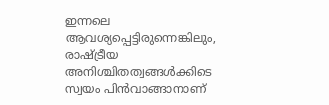ഇന്നലെ ആവശ്യപ്പെട്ടിരുന്നെങ്കിലും, രാഷ്ട്രീയ അനിശ്ചിതത്വങ്ങൾക്കിടെ സ്വയം പിൻവാങ്ങാനാണ്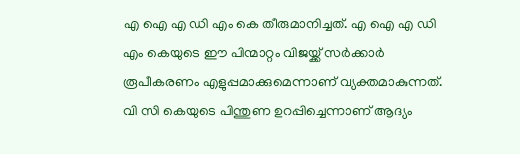എ ഐ എ ഡി എം കെ തീരുമാനിച്ചത്. എ ഐ എ ഡി എം കെയുടെ ഈ പിന്മാറ്റം വിജയ്ക്ക് സർക്കാർ രൂപീകരണം എളുപ്പമാക്കുമെന്നാണ് വ്യക്തമാകുന്നത്. വി സി കെയുടെ പിന്തുണ ഉറപ്പിച്ചെന്നാണ് ആദ്യം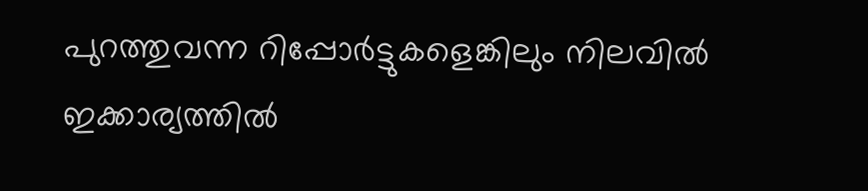പുറത്തുവന്ന റിപ്പോർട്ടുകളെങ്കിലും നിലവിൽ ഇക്കാര്യത്തിൽ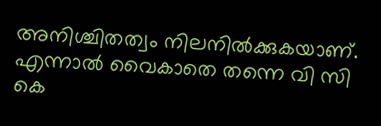അനിശ്ചിതത്വം നിലനിൽക്കുകയാണ്. എന്നാൽ വൈകാതെ തന്നെ വി സി കെ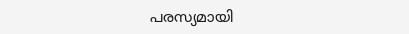പരസ്യമായി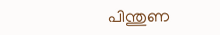പിന്തുണ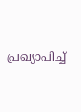പ്രഖ്യാപിച്ച്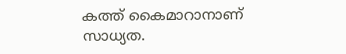കത്ത് കൈമാറാനാണ് സാധ്യത.